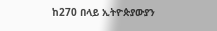ከ270 በላይ ኢትዮጵያውያን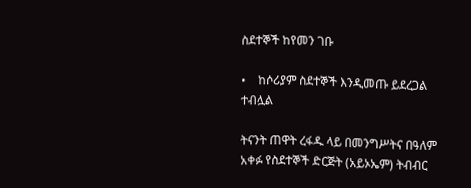ስደተኞች ከየመን ገቡ

•    ከሶሪያም ስደተኞች እንዲመጡ ይደረጋል ተብሏል

ትናንት ጠዋት ረፋዱ ላይ በመንግሥትና በዓለም አቀፉ የስደተኞች ድርጅት (አይኦኤም) ትብብር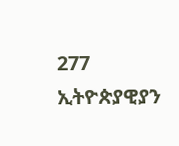277 ኢትዮጵያዊያን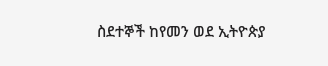ስደተኞች ከየመን ወደ ኢትዮጵያ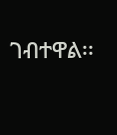ገብተዋል፡፡